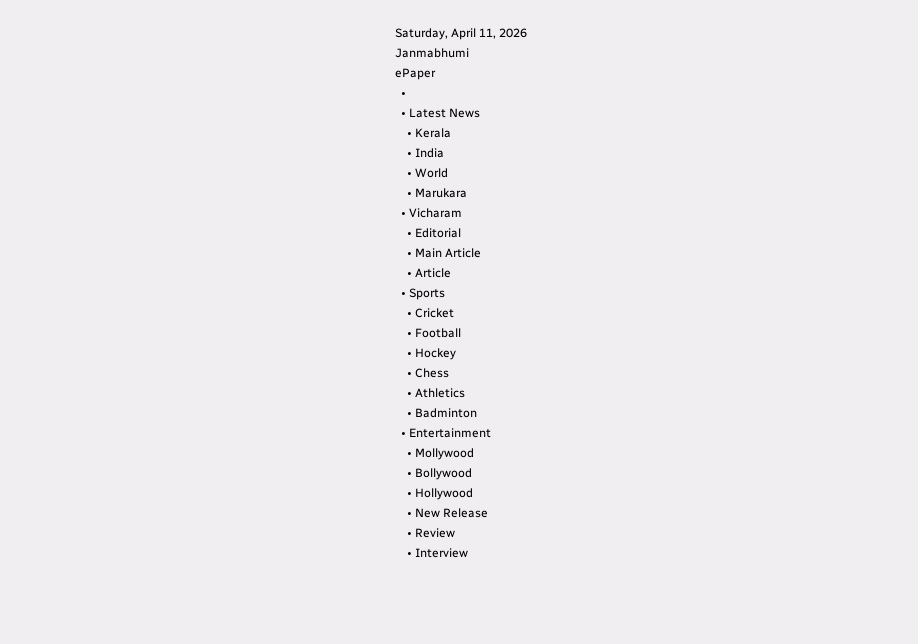Saturday, April 11, 2026
Janmabhumi
ePaper
  •
  • Latest News
    • Kerala
    • India
    • World
    • Marukara
  • Vicharam
    • Editorial
    • Main Article
    • Article
  • Sports
    • Cricket
    • Football
    • Hockey
    • Chess
    • Athletics
    • Badminton
  • Entertainment
    • Mollywood
    • Bollywood
    • Hollywood
    • New Release
    • Review
    • Interview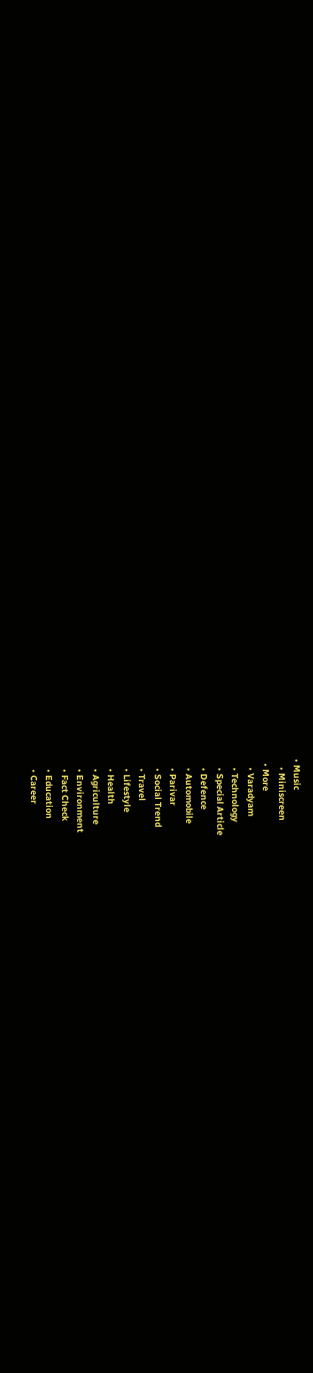• Music
    • Miniscreen
  • More
    • Varadyam
    • Technology
    • Special Article
    • Defence
    • Automobile
    • Parivar
    • Social Trend
    • Travel
    • Lifestyle
    • Health
    • Agriculture
    • Environment
    • Fact Check
    • Education
    • Career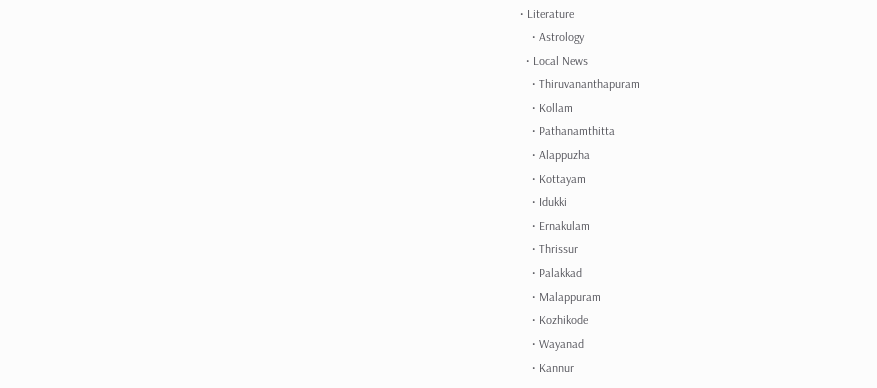• Literature
    • Astrology
  • Local News
    • Thiruvananthapuram
    • Kollam
    • Pathanamthitta
    • Alappuzha
    • Kottayam
    • Idukki
    • Ernakulam
    • Thrissur
    • Palakkad
    • Malappuram
    • Kozhikode
    • Wayanad
    • Kannur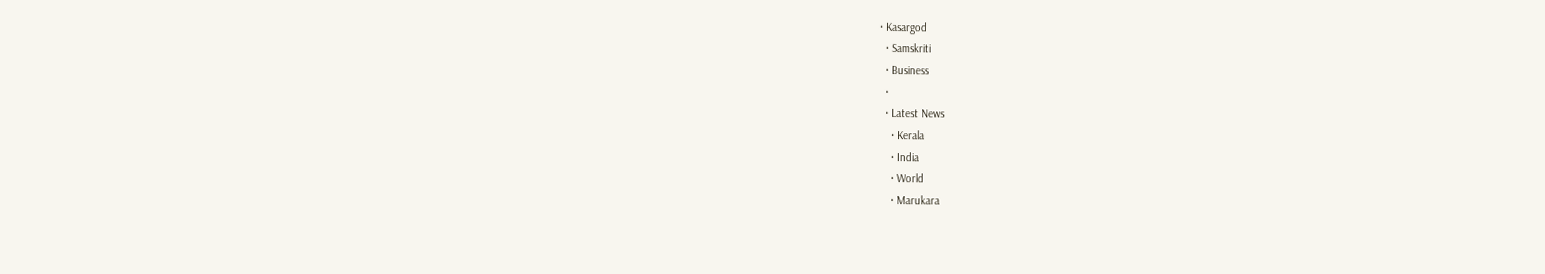• Kasargod
  • Samskriti
  • Business
  •
  • Latest News
    • Kerala
    • India
    • World
    • Marukara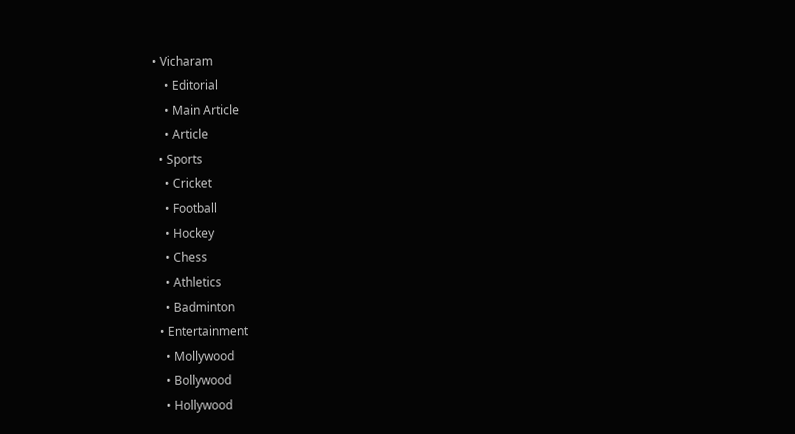• Vicharam
    • Editorial
    • Main Article
    • Article
  • Sports
    • Cricket
    • Football
    • Hockey
    • Chess
    • Athletics
    • Badminton
  • Entertainment
    • Mollywood
    • Bollywood
    • Hollywood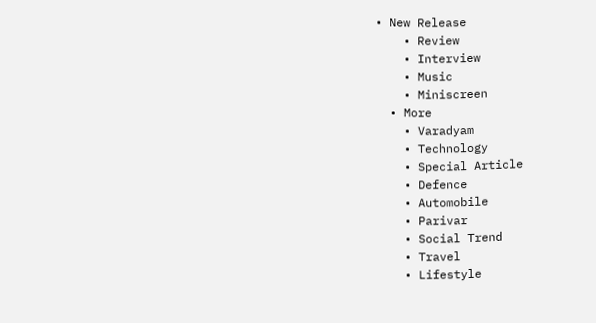• New Release
    • Review
    • Interview
    • Music
    • Miniscreen
  • More
    • Varadyam
    • Technology
    • Special Article
    • Defence
    • Automobile
    • Parivar
    • Social Trend
    • Travel
    • Lifestyle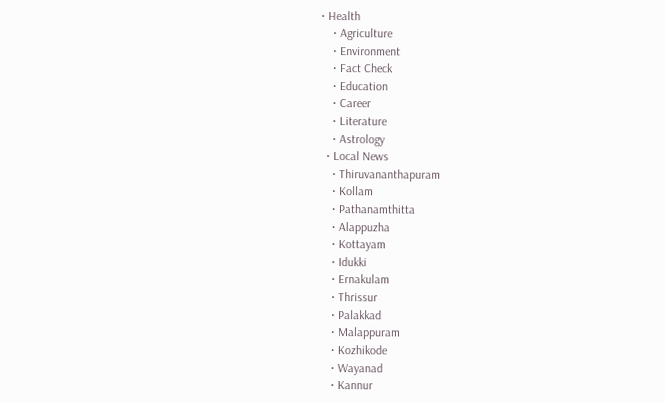• Health
    • Agriculture
    • Environment
    • Fact Check
    • Education
    • Career
    • Literature
    • Astrology
  • Local News
    • Thiruvananthapuram
    • Kollam
    • Pathanamthitta
    • Alappuzha
    • Kottayam
    • Idukki
    • Ernakulam
    • Thrissur
    • Palakkad
    • Malappuram
    • Kozhikode
    • Wayanad
    • Kannur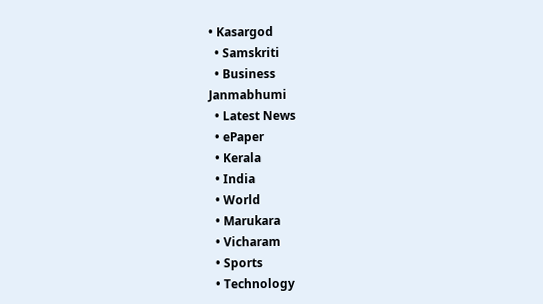• Kasargod
  • Samskriti
  • Business
Janmabhumi
  • Latest News
  • ePaper
  • Kerala
  • India
  • World
  • Marukara
  • Vicharam
  • Sports
  • Technology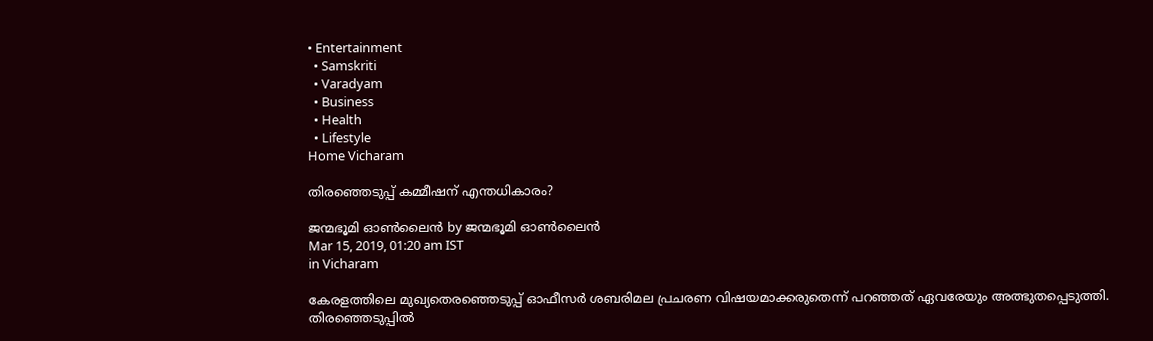• Entertainment
  • Samskriti
  • Varadyam
  • Business
  • Health
  • Lifestyle
Home Vicharam

തിരഞ്ഞെടുപ്പ് കമ്മീഷന് എന്തധികാരം?

ജന്മഭൂമി ഓണ്‍ലൈന്‍ by ജന്മഭൂമി ഓണ്‍ലൈന്‍
Mar 15, 2019, 01:20 am IST
in Vicharam

കേരളത്തിലെ മുഖ്യതെരഞ്ഞെടുപ്പ് ഓഫീസര്‍ ശബരിമല പ്രചരണ വിഷയമാക്കരുതെന്ന് പറഞ്ഞത് ഏവരേയും അത്ഭുതപ്പെടുത്തി. തിരഞ്ഞെടുപ്പില്‍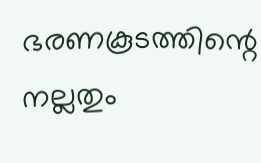ഭരണകൂടത്തിന്റെ നല്ലതും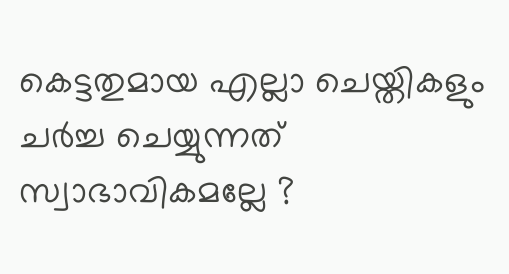കെട്ടതുമായ എല്ലാ ചെയ്തികളും ചര്‍ച്ച ചെയ്യുന്നത് സ്വാഭാവികമല്ലേ ?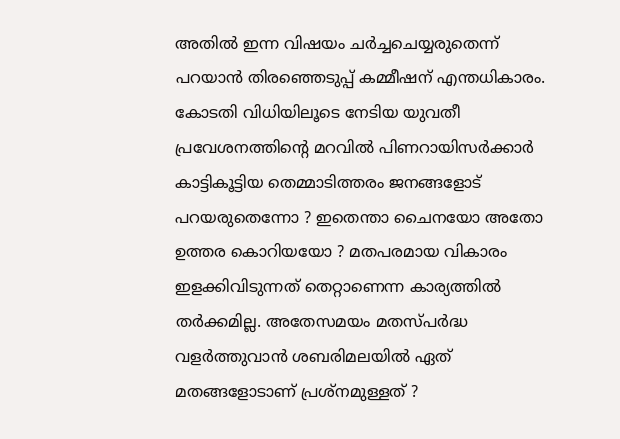അതില്‍ ഇന്ന വിഷയം ചര്‍ച്ചചെയ്യരുതെന്ന് പറയാന്‍ തിരഞ്ഞെടുപ്പ് കമ്മീഷന് എന്തധികാരം. കോടതി വിധിയിലൂടെ നേടിയ യുവതീ പ്രവേശനത്തിന്റെ മറവില്‍ പിണറായിസര്‍ക്കാര്‍ കാട്ടികൂട്ടിയ തെമ്മാടിത്തരം ജനങ്ങളോട് പറയരുതെന്നോ ? ഇതെന്താ ചൈനയോ അതോ ഉത്തര കൊറിയയോ ? മതപരമായ വികാരം ഇളക്കിവിടുന്നത് തെറ്റാണെന്ന കാര്യത്തില്‍ തര്‍ക്കമില്ല. അതേസമയം മതസ്പര്‍ദ്ധ വളര്‍ത്തുവാന്‍ ശബരിമലയില്‍ ഏത് മതങ്ങളോടാണ് പ്രശ്നമുള്ളത് ?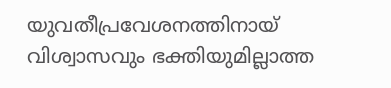യുവതീപ്രവേശനത്തിനായ് വിശ്വാസവും ഭക്തിയുമില്ലാത്ത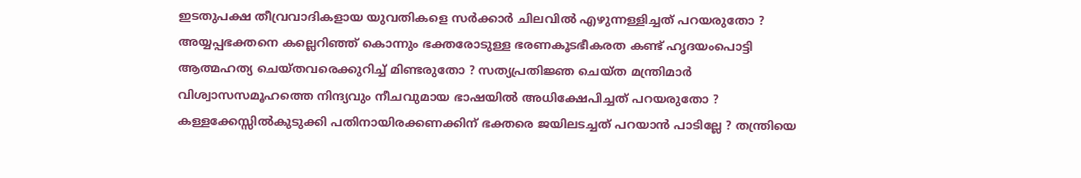ഇടതുപക്ഷ തീവ്രവാദികളായ യുവതികളെ സര്‍ക്കാര്‍ ചിലവില്‍ എഴുന്നള്ളിച്ചത് പറയരുതോ ? അയ്യപ്പഭക്തനെ കല്ലെറിഞ്ഞ് കൊന്നും ഭക്തരോടുള്ള ഭരണകൂടഭീകരത കണ്ട് ഹൃദയംപൊട്ടി ആത്മഹത്യ ചെയ്തവരെക്കുറിച്ച് മിണ്ടരുതോ ? സത്യപ്രതിജ്ഞ ചെയ്ത മന്ത്രിമാര്‍ വിശ്വാസസമൂഹത്തെ നിന്ദ്യവും നീചവുമായ ഭാഷയില്‍ അധിക്ഷേപിച്ചത് പറയരുതോ ? കള്ളക്കേസ്സില്‍കുടുക്കി പതിനായിരക്കണക്കിന് ഭക്തരെ ജയിലടച്ചത് പറയാന്‍ പാടില്ലേ ? തന്ത്രിയെ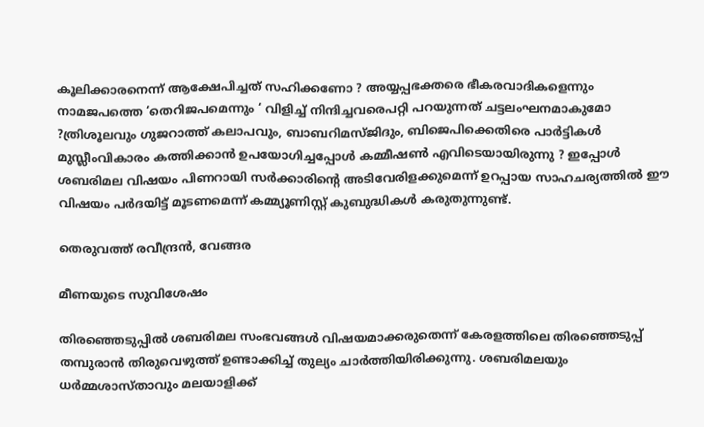കൂലിക്കാരനെന്ന് ആക്ഷേപിച്ചത് സഹിക്കണോ ? അയ്യപ്പഭക്തരെ ഭീകരവാദികളെന്നും നാമജപത്തെ ‘തെറിജപമെന്നും ‘ വിളിച്ച് നിന്ദിച്ചവരെപറ്റി പറയുന്നത് ചട്ടലംഘനമാകുമോ ?ത്രിശൂലവും ഗുജറാത്ത് കലാപവും, ബാബറിമസ്ജിദും, ബിജെപിക്കെതിരെ പാര്‍ട്ടികള്‍ മുസ്ലീംവികാരം കത്തിക്കാന്‍ ഉപയോഗിച്ചപ്പോള്‍ കമ്മീഷണ്‍ എവിടെയായിരുന്നു ? ഇപ്പോള്‍ ശബരിമല വിഷയം പിണറായി സര്‍ക്കാരിന്റെ അടിവേരിളക്കുമെന്ന് ഉറപ്പായ സാഹചര്യത്തില്‍ ഈ വിഷയം പര്‍ദയിട്ട് മൂടണമെന്ന് കമ്മ്യൂണിസ്റ്റ് കുബുദ്ധികള്‍ കരുതുന്നുണ്ട്.

തെരുവത്ത് രവീന്ദ്രന്‍, വേങ്ങര

മീണയുടെ സുവിശേഷം

തിരഞ്ഞെടുപ്പില്‍ ശബരിമല സംഭവങ്ങള്‍ വിഷയമാക്കരുതെന്ന് കേരളത്തിലെ തിരഞ്ഞെടുപ്പ് തമ്പുരാന്‍ തിരുവെഴുത്ത് ഉണ്ടാക്കിച്ച് തുല്യം ചാര്‍ത്തിയിരിക്കുന്നു. ശബരിമലയും ധര്‍മ്മശാസ്താവും മലയാളിക്ക്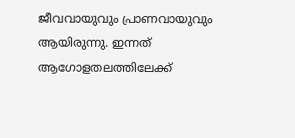ജീവവായുവും പ്രാണവായുവും ആയിരുന്നു. ഇന്നത് ആഗോളതലത്തിലേക്ക്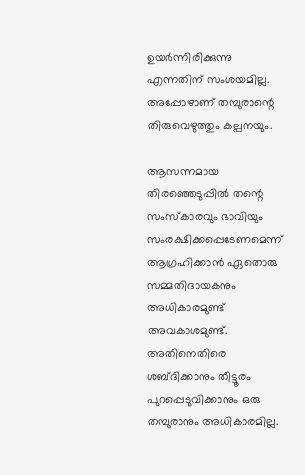ഉയര്‍ന്നിരിക്കുന്നു എന്നതിന് സംശയമില്ല. അപ്പോഴാണ് തമ്പുരാന്റെ തിരുവെഴുത്തും കല്പനയും.

ആസന്നമായ തിരഞ്ഞെടുപ്പില്‍ തന്റെ സംസ്‌കാരവും ഭാവിയും സംരക്ഷിക്കപ്പെടേണമെന്ന് ആഗ്രഹിക്കാന്‍ ഏതൊരു സമ്മതിദായകനും അധികാരമുണ്ട് അവകാശമുണ്ട്. അതിനെതിരെ ശബ്ദിക്കാനും തീട്ടൂരം പുറപ്പെടുവിക്കാനും ഒരു തമ്പുരാനും അധികാരമില്ല.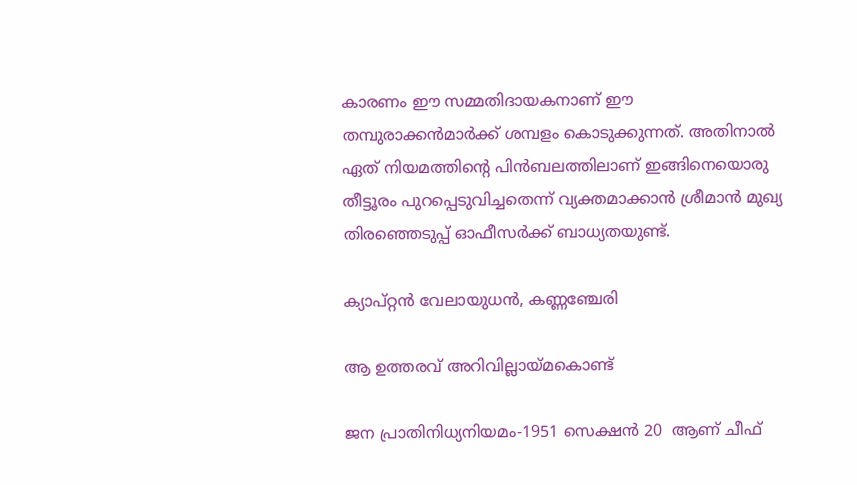കാരണം ഈ സമ്മതിദായകനാണ് ഈ തമ്പുരാക്കന്‍മാര്‍ക്ക് ശമ്പളം കൊടുക്കുന്നത്. അതിനാല്‍ ഏത് നിയമത്തിന്റെ പിന്‍ബലത്തിലാണ് ഇങ്ങിനെയൊരു തീട്ടൂരം പുറപ്പെടുവിച്ചതെന്ന് വ്യക്തമാക്കാന്‍ ശ്രീമാന്‍ മുഖ്യ തിരഞ്ഞെടുപ്പ് ഓഫീസര്‍ക്ക് ബാധ്യതയുണ്ട്.

ക്യാപ്റ്റന്‍ വേലായുധന്‍, കണ്ണഞ്ചേരി

ആ ഉത്തരവ് അറിവില്ലായ്‌മകൊണ്ട്

ജന പ്രാതിനിധ്യനിയമം-1951 സെക്ഷന്‍ 20  ആണ് ചീഫ്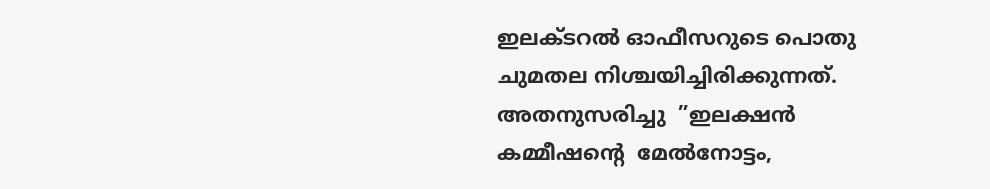ഇലക്ടറല്‍ ഓഫീസറുടെ പൊതു ചുമതല നിശ്ചയിച്ചിരിക്കുന്നത്. അതനുസരിച്ചു  ”ഇലക്ഷന്‍ കമ്മീഷന്റെ  മേല്‍നോട്ടം,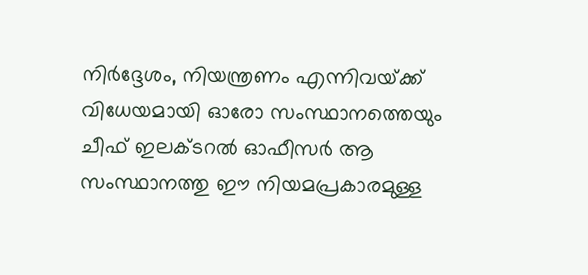നിര്‍ദ്ദേശം, നിയന്ത്രണം എന്നിവയ്‌ക്ക് വിധേയമായി ഓരോ സംസ്ഥാനത്തെയും ചീഫ് ഇലക്ടറല്‍ ഓഫീസര്‍ ആ സംസ്ഥാനത്തു ഈ നിയമപ്രകാരമുള്ള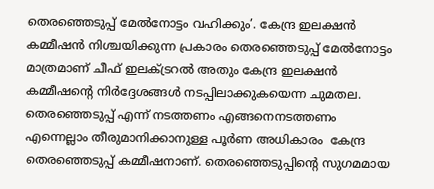തെരഞ്ഞെടുപ്പ് മേല്‍നോട്ടം വഹിക്കും’. കേന്ദ്ര ഇലക്ഷന്‍ കമ്മീഷന്‍ നിശ്ചയിക്കുന്ന പ്രകാരം തെരഞ്ഞെടുപ്പ് മേല്‍നോട്ടം മാത്രമാണ് ചീഫ് ഇലക്ട്രറല്‍ അതും കേന്ദ്ര ഇലക്ഷന്‍ കമ്മീഷന്റെ നിര്‍ദ്ദേശങ്ങള്‍ നടപ്പിലാക്കുകയെന്ന ചുമതല.  തെരഞ്ഞെടുപ്പ് എന്ന് നടത്തണം എങ്ങനെനടത്തണം  എന്നെല്ലാം തീരുമാനിക്കാനുള്ള പൂര്‍ണ അധികാരം  കേന്ദ്ര തെരഞ്ഞെടുപ്പ് കമ്മീഷനാണ്. തെരഞ്ഞെടുപ്പിന്റെ സുഗമമായ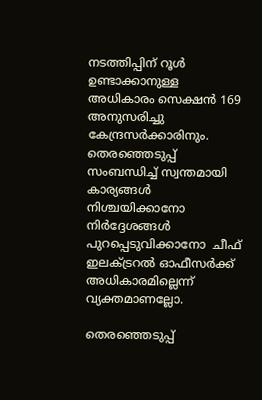നടത്തിപ്പിന് റൂള്‍ ഉണ്ടാക്കാനുള്ള അധികാരം സെക്ഷന്‍ 169 അനുസരിച്ചു കേന്ദ്രസര്‍ക്കാരിനും. തെരഞ്ഞെടുപ്പ് സംബന്ധിച്ച് സ്വന്തമായി കാര്യങ്ങള്‍ നിശ്ചയിക്കാനോ നിര്‍ദ്ദേശങ്ങള്‍ പുറപ്പെടുവിക്കാനോ  ചീഫ് ഇലക്ട്രറല്‍ ഓഫീസര്‍ക്ക് അധികാരമില്ലെന്ന് വ്യക്തമാണല്ലോ.

തെരഞ്ഞെടുപ്പ്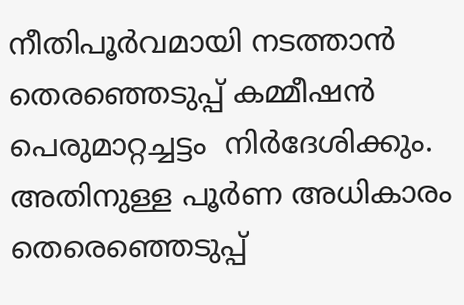നീതിപൂര്‍വമായി നടത്താന്‍ തെരഞ്ഞെടുപ്പ് കമ്മീഷന്‍ പെരുമാറ്റച്ചട്ടം  നിര്‍ദേശിക്കും. അതിനുള്ള പൂര്‍ണ അധികാരം  തെരെഞ്ഞെടുപ്പ്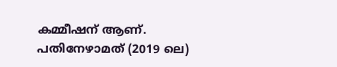കമ്മീഷന് ആണ്.  പതിനേഴാമത് (2019 ലെ)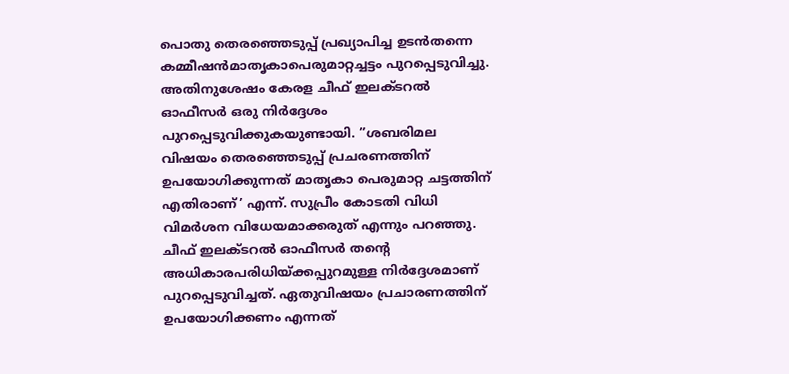പൊതു തെരഞ്ഞെടുപ്പ് പ്രഖ്യാപിച്ച ഉടന്‍തന്നെ  കമ്മീഷന്‍മാതൃകാപെരുമാറ്റച്ചട്ടം പുറപ്പെടുവിച്ചു. അതിനുശേഷം കേരള ചീഫ് ഇലക്ടറല്‍ ഓഫീസര്‍ ഒരു നിര്‍ദ്ദേശം പുറപ്പെടുവിക്കുകയുണ്ടായി. ”ശബരിമല വിഷയം തെരഞ്ഞെടുപ്പ് പ്രചരണത്തിന് ഉപയോഗിക്കുന്നത് മാതൃകാ പെരുമാറ്റ ചട്ടത്തിന് എതിരാണ്’ എന്ന്. സുപ്രീം കോടതി വിധി വിമര്‍ശന വിധേയമാക്കരുത് എന്നും പറഞ്ഞു.  ചീഫ് ഇലക്ടറല്‍ ഓഫീസര്‍ തന്റെ അധികാരപരിധിയ്‌ക്കപ്പുറമുള്ള നിര്‍ദ്ദേശമാണ് പുറപ്പെടുവിച്ചത്. ഏതുവിഷയം പ്രചാരണത്തിന് ഉപയോഗിക്കണം എന്നത്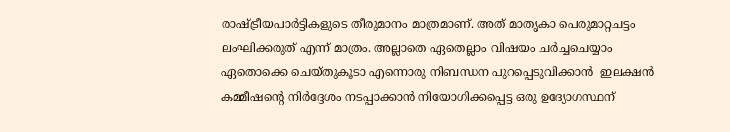രാഷ്‌ട്രീയപാര്‍ട്ടികളുടെ തീരുമാനം മാത്രമാണ്. അത് മാതൃകാ പെരുമാറ്റചട്ടം ലംഘിക്കരുത് എന്ന് മാത്രം. അല്ലാതെ ഏതെല്ലാം വിഷയം ചര്‍ച്ചചെയ്യാം ഏതൊക്കെ ചെയ്തുകൂടാ എന്നൊരു നിബന്ധന പുറപ്പെടുവിക്കാന്‍  ഇലക്ഷന്‍ കമ്മീഷന്റെ നിര്‍ദ്ദേശം നടപ്പാക്കാന്‍ നിയോഗിക്കപ്പെട്ട ഒരു ഉദ്യോഗസ്ഥന്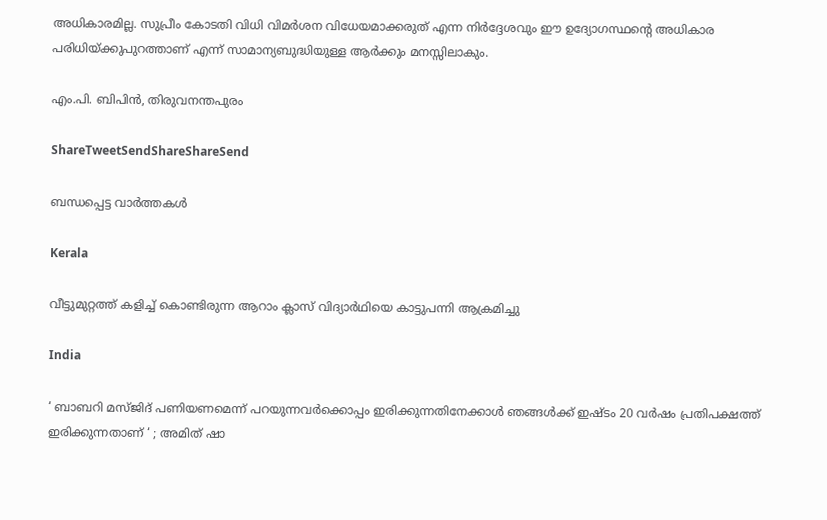അധികാരമില്ല. സുപ്രീം കോടതി വിധി വിമര്‍ശന വിധേയമാക്കരുത് എന്ന നിര്‍ദ്ദേശവും ഈ ഉദ്യോഗസ്ഥന്റെ അധികാര പരിധിയ്‌ക്കുപുറത്താണ് എന്ന് സാമാന്യബുദ്ധിയുള്ള ആര്‍ക്കും മനസ്സിലാകും.

എം.പി. ബിപിന്‍, തിരുവനന്തപുരം

ShareTweetSendShareShareSend

ബന്ധപ്പെട്ട വാര്‍ത്തകള്‍

Kerala

വീട്ടുമുറ്റത്ത് കളിച്ച് കൊണ്ടിരുന്ന ആറാം ക്ലാസ് വിദ്യാര്‍ഥിയെ കാട്ടുപന്നി ആക്രമിച്ചു

India

‘ ബാബറി മസ്ജിദ് പണിയണമെന്ന് പറയുന്നവർക്കൊപ്പം ഇരിക്കുന്നതിനേക്കാൾ ഞങ്ങൾക്ക് ഇഷ്ടം 20 വർഷം പ്രതിപക്ഷത്ത് ഇരിക്കുന്നതാണ് ‘ ; അമിത് ഷാ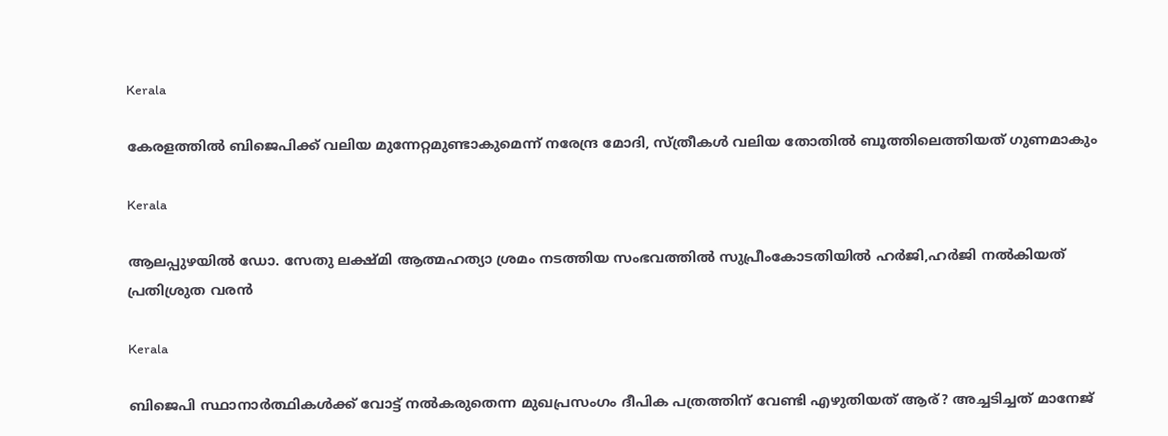Kerala

കേരളത്തില്‍ ബിജെപിക്ക് വലിയ മുന്നേറ്റമുണ്ടാകുമെന്ന് നരേന്ദ്ര മോദി, സ്ത്രീകള്‍ വലിയ തോതില്‍ ബൂത്തിലെത്തിയത് ഗുണമാകും

Kerala

ആലപ്പുഴയില്‍ ഡോ. സേതു ലക്ഷ്മി ആത്മഹത്യാ ശ്രമം നടത്തിയ സംഭവത്തില്‍ സുപ്രീംകോടതിയില്‍ ഹര്‍ജി,ഹര്‍ജി നല്‍കിയത് പ്രതിശ്രുത വരന്‍

Kerala

ബിജെപി സ്ഥാനാര്‍ത്ഥികള്‍ക്ക് വോട്ട് നല്‍കരുതെന്ന മുഖപ്രസംഗം ദീപിക പത്രത്തിന് വേണ്ടി എഴുതിയത് ആര്? അച്ചടിച്ചത് മാനേജ്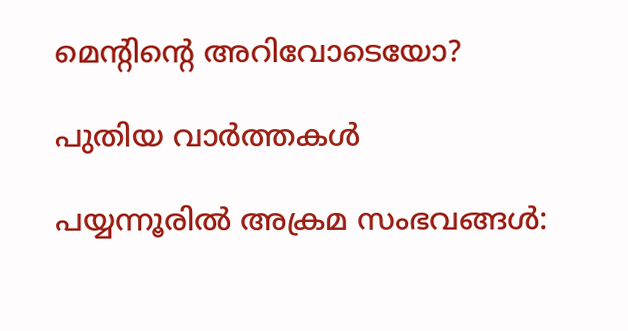മെന്‍റിന്റെ അറിവോടെയോ?

പുതിയ വാര്‍ത്തകള്‍

പയ്യന്നൂരില്‍ അക്രമ സംഭവങ്ങള്‍: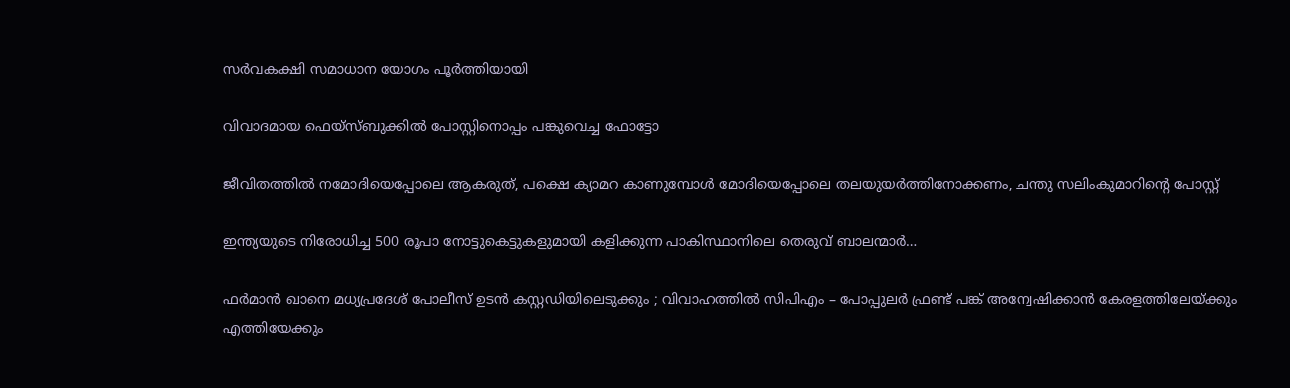സര്‍വകക്ഷി സമാധാന യോഗം പൂര്‍ത്തിയായി

വിവാദമായ ഫെയ്സ്ബുക്കില്‍ പോസ്റ്റിനൊപ്പം പങ്കുവെച്ച ഫോട്ടോ

ജീവിതത്തില്‍ നമോദിയെപ്പോലെ ആകരുത്, പക്ഷെ ക്യാമറ കാണുമ്പോള്‍ മോദിയെപ്പോലെ തലയുയര്‍ത്തിനോക്കണം, ചന്തു സലിംകുമാറിന്റെ പോസ്റ്റ്

ഇന്ത്യയുടെ നിരോധിച്ച 500 രൂപാ നോട്ടുകെട്ടുകളുമായി കളിക്കുന്ന പാകിസ്ഥാനിലെ തെരുവ് ബാലന്മാര്‍…

ഫർമാൻ ഖാനെ മധ്യപ്രദേശ് പോലീസ് ഉടൻ കസ്റ്റഡിയിലെടുക്കും ; വിവാഹത്തിൽ സിപിഎം – പോപ്പുലർ ഫ്രണ്ട് പങ്ക് അന്വേഷിക്കാൻ കേരളത്തിലേയ്‌ക്കും എത്തിയേക്കും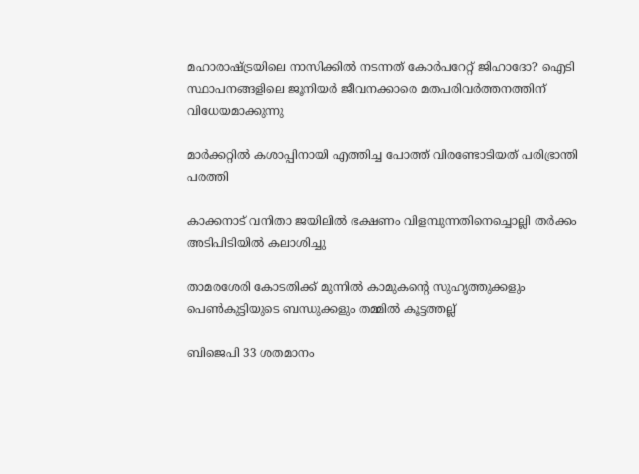മഹാരാഷ്‌ട്രയിലെ നാസിക്കില്‍ നടന്നത് കോര്‍പറേറ്റ് ജിഹാദോ? ഐടി സ്ഥാപനങ്ങളിലെ ജൂനിയർ ജീവനക്കാരെ മതപരിവര്‍ത്തനത്തിന് വിധേയമാക്കുന്നു

മാര്‍ക്കറ്റില്‍ കശാപ്പിനായി എത്തിച്ച പോത്ത് വിരണ്ടോടിയത് പരിഭ്രാന്തി പരത്തി

കാക്കനാട് വനിതാ ജയിലില്‍ ഭക്ഷണം വിളമ്പുന്നതിനെച്ചൊല്ലി തര്‍ക്കം അടിപിടിയില്‍ കലാശിച്ചു

താമരശേരി കോടതിക്ക് മുന്നില്‍ കാമുകന്റെ സുഹൃത്തുക്കളും പെണ്‍കുട്ടിയുടെ ബന്ധുക്കളും തമ്മില്‍ കൂട്ടത്തല്ല്

ബിജെപി 33 ശതമാനം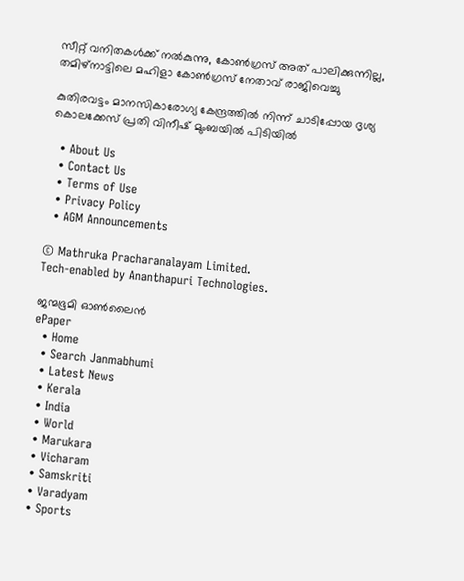സീറ്റ് വനിതകള്‍ക്ക് നല്‍കുന്നു, കോണ്‍ഗ്രസ് അത് പാലിക്കുന്നില്ല, തമിഴ്നാട്ടിലെ മഹിളാ കോണ്‍ഗ്രസ് നേതാവ് രാജിവെച്ചു

കുതിരവട്ടം മാനസികാരോഗ്യ കേന്ദ്രത്തില്‍ നിന്ന് ചാടിപ്പോയ ദൃശ്യ കൊലക്കേസ് പ്രതി വിനീഷ് മുംബയില്‍ പിടിയില്‍

  • About Us
  • Contact Us
  • Terms of Use
  • Privacy Policy
  • AGM Announcements

© Mathruka Pracharanalayam Limited.
Tech-enabled by Ananthapuri Technologies.

ജന്മഭൂമി ഓണ്‍ലൈന്‍
ePaper
  • Home
  • Search Janmabhumi
  • Latest News
  • Kerala
  • India
  • World
  • Marukara
  • Vicharam
  • Samskriti
  • Varadyam
  • Sports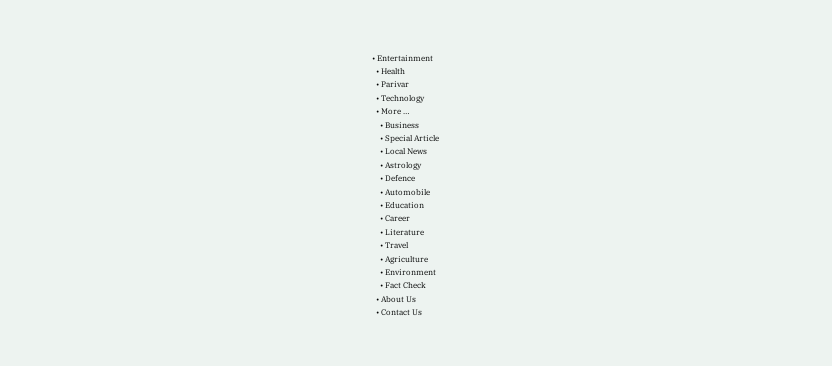• Entertainment
  • Health
  • Parivar
  • Technology
  • More …
    • Business
    • Special Article
    • Local News
    • Astrology
    • Defence
    • Automobile
    • Education
    • Career
    • Literature
    • Travel
    • Agriculture
    • Environment
    • Fact Check
  • About Us
  • Contact Us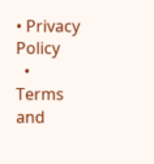• Privacy Policy
  • Terms and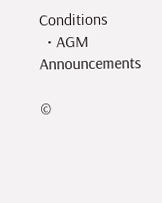Conditions
  • AGM Announcements

©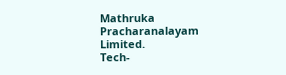Mathruka Pracharanalayam Limited.
Tech-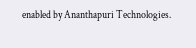enabled by Ananthapuri Technologies.